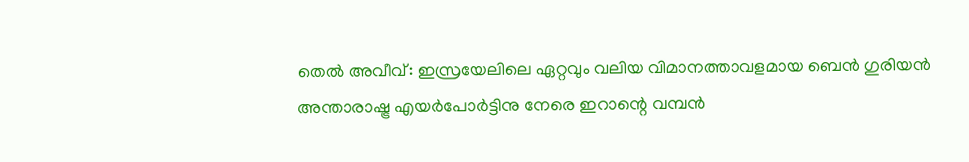തെൽ അവീവ്: ഇസ്രയേലിലെ ഏറ്റവും വലിയ വിമാനത്താവളമായ ബെൻ ഗുരിയൻ അന്താരാഷ്ട്ര എയർപോർട്ടിനു നേരെ ഇറാന്റെ വമ്പൻ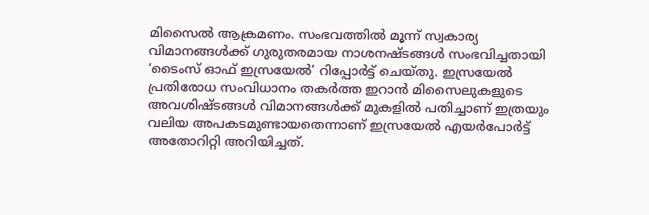മിസൈൽ ആക്രമണം. സംഭവത്തിൽ മൂന്ന് സ്വകാര്യ വിമാനങ്ങൾക്ക് ഗുരുതരമായ നാശനഷ്ടങ്ങൾ സംഭവിച്ചതായി ‘ടൈംസ് ഓഫ് ഇസ്രയേൽ’ റിപ്പോർട്ട് ചെയ്തു. ഇസ്രയേൽ പ്രതിരോധ സംവിധാനം തകർത്ത ഇറാൻ മിസൈലുകളുടെ അവശിഷ്ടങ്ങൾ വിമാനങ്ങൾക്ക് മുകളിൽ പതിച്ചാണ് ഇത്രയും വലിയ അപകടമുണ്ടായതെന്നാണ് ഇസ്രയേൽ എയർപോർട്ട് അതോറിറ്റി അറിയിച്ചത്.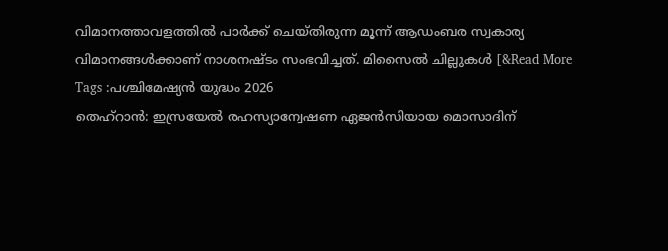വിമാനത്താവളത്തിൽ പാർക്ക് ചെയ്തിരുന്ന മൂന്ന് ആഡംബര സ്വകാര്യ വിമാനങ്ങൾക്കാണ് നാശനഷ്ടം സംഭവിച്ചത്. മിസൈൽ ചില്ലുകൾ [&Read More
Tags :പശ്ചിമേഷ്യൻ യുദ്ധം 2026
തെഹ്റാൻ: ഇസ്രയേൽ രഹസ്യാന്വേഷണ ഏജൻസിയായ മൊസാദിന്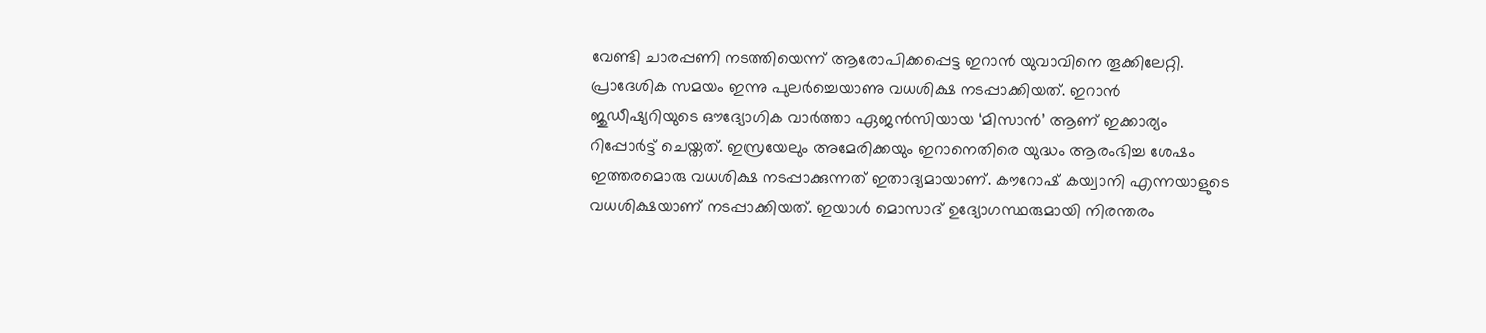വേണ്ടി ചാരപ്പണി നടത്തിയെന്ന് ആരോപിക്കപ്പെട്ട ഇറാൻ യുവാവിനെ തൂക്കിലേറ്റി. പ്രാദേശിക സമയം ഇന്നു പുലർച്ചെയാണു വധശിക്ഷ നടപ്പാക്കിയത്. ഇറാൻ ജുഡീഷ്യറിയുടെ ഔദ്യോഗിക വാർത്താ ഏജൻസിയായ ‘മിസാൻ’ ആണ് ഇക്കാര്യം റിപ്പോർട്ട് ചെയ്തത്. ഇസ്രയേലും അമേരിക്കയും ഇറാനെതിരെ യുദ്ധം ആരംഭിച്ച ശേഷം ഇത്തരമൊരു വധശിക്ഷ നടപ്പാക്കുന്നത് ഇതാദ്യമായാണ്. കൗറോഷ് കയ്വാനി എന്നയാളുടെ വധശിക്ഷയാണ് നടപ്പാക്കിയത്. ഇയാൾ മൊസാദ് ഉദ്യോഗസ്ഥരുമായി നിരന്തരം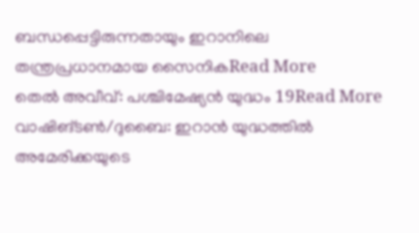ബന്ധപ്പെട്ടിരുന്നതായും ഇറാനിലെ തന്ത്രപ്രധാനമായ സൈനികRead More
തെൽ അവീവ്: പശ്ചിമേഷ്യൻ യുദ്ധം 19Read More
വാഷിങ്ടൺ/ദുബൈ: ഇറാൻ യുദ്ധത്തിൽ അമേരിക്കയുടെ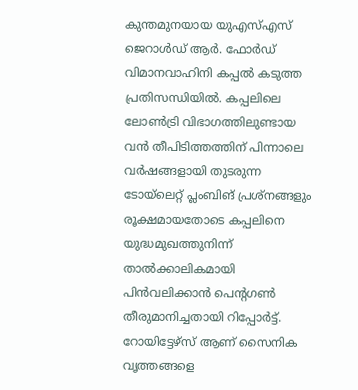കുന്തമുനയായ യുഎസ്എസ് ജെറാൾഡ് ആർ. ഫോർഡ് വിമാനവാഹിനി കപ്പൽ കടുത്ത പ്രതിസന്ധിയിൽ. കപ്പലിലെ ലോൺട്രി വിഭാഗത്തിലുണ്ടായ വൻ തീപിടിത്തത്തിന് പിന്നാലെ വർഷങ്ങളായി തുടരുന്ന ടോയ്ലെറ്റ് പ്ലംബിങ് പ്രശ്നങ്ങളും രൂക്ഷമായതോടെ കപ്പലിനെ യുദ്ധമുഖത്തുനിന്ന് താൽക്കാലികമായി പിൻവലിക്കാൻ പെന്റഗൺ തീരുമാനിച്ചതായി റിപ്പോർട്ട്. റോയിട്ടേഴ്സ് ആണ് സൈനിക വൃത്തങ്ങളെ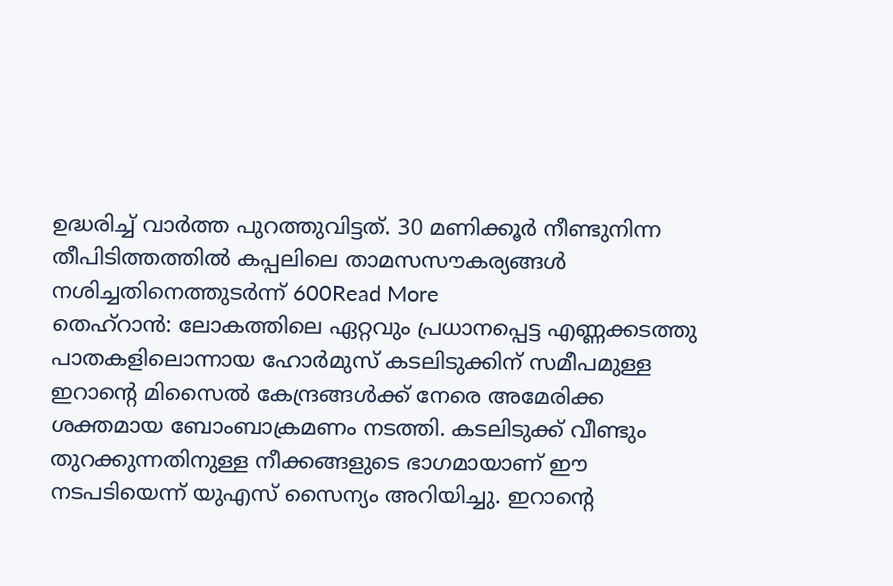ഉദ്ധരിച്ച് വാർത്ത പുറത്തുവിട്ടത്. 30 മണിക്കൂർ നീണ്ടുനിന്ന തീപിടിത്തത്തിൽ കപ്പലിലെ താമസസൗകര്യങ്ങൾ നശിച്ചതിനെത്തുടർന്ന് 600Read More
തെഹ്റാൻ: ലോകത്തിലെ ഏറ്റവും പ്രധാനപ്പെട്ട എണ്ണക്കടത്തു പാതകളിലൊന്നായ ഹോർമുസ് കടലിടുക്കിന് സമീപമുള്ള ഇറാന്റെ മിസൈൽ കേന്ദ്രങ്ങൾക്ക് നേരെ അമേരിക്ക ശക്തമായ ബോംബാക്രമണം നടത്തി. കടലിടുക്ക് വീണ്ടും തുറക്കുന്നതിനുള്ള നീക്കങ്ങളുടെ ഭാഗമായാണ് ഈ നടപടിയെന്ന് യുഎസ് സൈന്യം അറിയിച്ചു. ഇറാന്റെ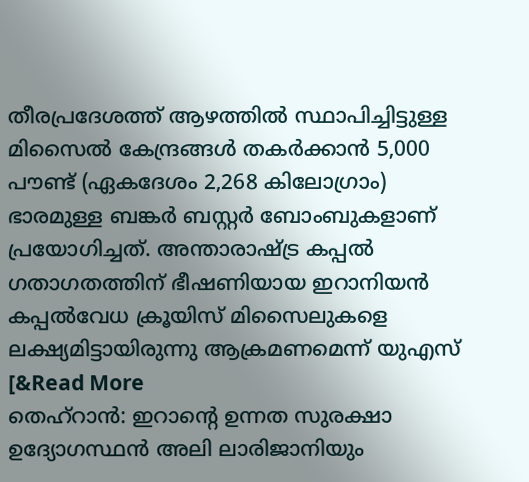തീരപ്രദേശത്ത് ആഴത്തിൽ സ്ഥാപിച്ചിട്ടുള്ള മിസൈൽ കേന്ദ്രങ്ങൾ തകർക്കാൻ 5,000 പൗണ്ട് (ഏകദേശം 2,268 കിലോഗ്രാം) ഭാരമുള്ള ബങ്കർ ബസ്റ്റർ ബോംബുകളാണ് പ്രയോഗിച്ചത്. അന്താരാഷ്ട്ര കപ്പൽ ഗതാഗതത്തിന് ഭീഷണിയായ ഇറാനിയൻ കപ്പൽവേധ ക്രൂയിസ് മിസൈലുകളെ ലക്ഷ്യമിട്ടായിരുന്നു ആക്രമണമെന്ന് യുഎസ് [&Read More
തെഹ്റാൻ: ഇറാന്റെ ഉന്നത സുരക്ഷാ ഉദ്യോഗസ്ഥൻ അലി ലാരിജാനിയും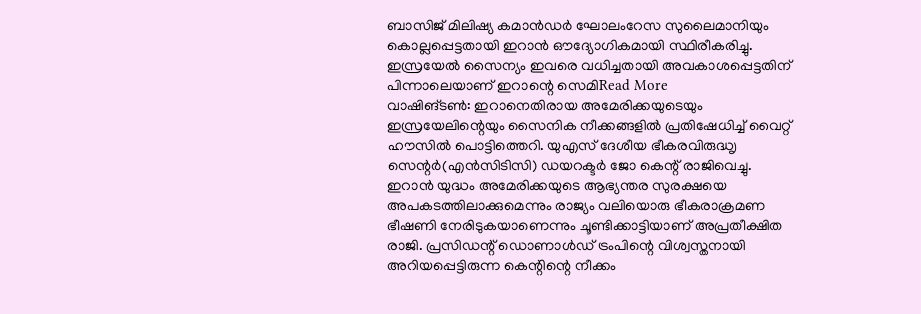ബാസിജ് മിലിഷ്യ കമാൻഡർ ഘോലംറേസ സുലൈമാനിയും കൊല്ലപ്പെട്ടതായി ഇറാൻ ഔദ്യോഗികമായി സ്ഥിരീകരിച്ചു. ഇസ്രയേൽ സൈന്യം ഇവരെ വധിച്ചതായി അവകാശപ്പെട്ടതിന് പിന്നാലെയാണ് ഇറാന്റെ സെമിRead More
വാഷിങ്ടൺ: ഇറാനെതിരായ അമേരിക്കയുടെയും ഇസ്രയേലിന്റെയും സൈനിക നീക്കങ്ങളിൽ പ്രതിഷേധിച്ച് വൈറ്റ് ഹൗസിൽ പൊട്ടിത്തെറി. യുഎസ് ദേശീയ ഭീകരവിരുദ്ധൃ സെന്റർ(എൻസിടിസി) ഡയറക്ടർ ജോ കെന്റ് രാജിവെച്ചു. ഇറാൻ യുദ്ധം അമേരിക്കയുടെ ആഭ്യന്തര സുരക്ഷയെ അപകടത്തിലാക്കുമെന്നും രാജ്യം വലിയൊരു ഭീകരാക്രമണ ഭീഷണി നേരിടുകയാണെന്നും ചൂണ്ടിക്കാട്ടിയാണ് അപ്രതീക്ഷിത രാജി. പ്രസിഡന്റ് ഡൊണാൾഡ് ട്രംപിന്റെ വിശ്വസ്തനായി അറിയപ്പെട്ടിരുന്ന കെന്റിന്റെ നീക്കം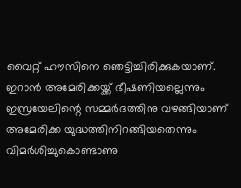വൈറ്റ് ഹൗസിനെ ഞെട്ടിച്ചിരിക്കുകയാണ്. ഇറാൻ അമേരിക്കയ്ക്ക് ഭീഷണിയല്ലെന്നും ഇസ്രയേലിന്റെ സമ്മർദത്തിനു വഴങ്ങിയാണ് അമേരിക്ക യുദ്ധത്തിനിറങ്ങിയതെന്നും വിമർശിച്ചുകൊണ്ടാണു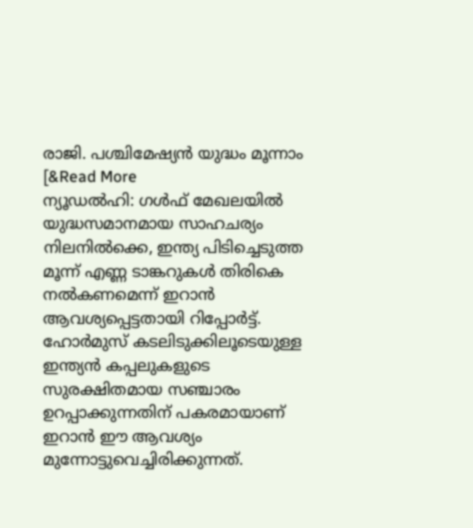രാജി. പശ്ചിമേഷ്യൻ യുദ്ധം മൂന്നാം [&Read More
ന്യൂഡൽഹി: ഗൾഫ് മേഖലയിൽ യുദ്ധസമാനമായ സാഹചര്യം നിലനിൽക്കെ, ഇന്ത്യ പിടിച്ചെടുത്ത മൂന്ന് എണ്ണ ടാങ്കറുകൾ തിരികെ നൽകണമെന്ന് ഇറാൻ ആവശ്യപ്പെട്ടതായി റിപ്പോർട്ട്. ഹോർമുസ് കടലിടുക്കിലൂടെയുള്ള ഇന്ത്യൻ കപ്പലുകളുടെ സുരക്ഷിതമായ സഞ്ചാരം ഉറപ്പാക്കുന്നതിന് പകരമായാണ് ഇറാൻ ഈ ആവശ്യം മുന്നോട്ടുവെച്ചിരിക്കുന്നത്.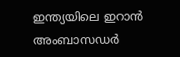ഇന്ത്യയിലെ ഇറാൻ അംബാസഡർ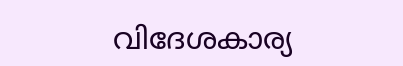വിദേശകാര്യ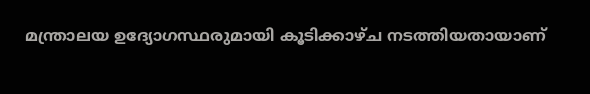മന്ത്രാലയ ഉദ്യോഗസ്ഥരുമായി കൂടിക്കാഴ്ച നടത്തിയതായാണ്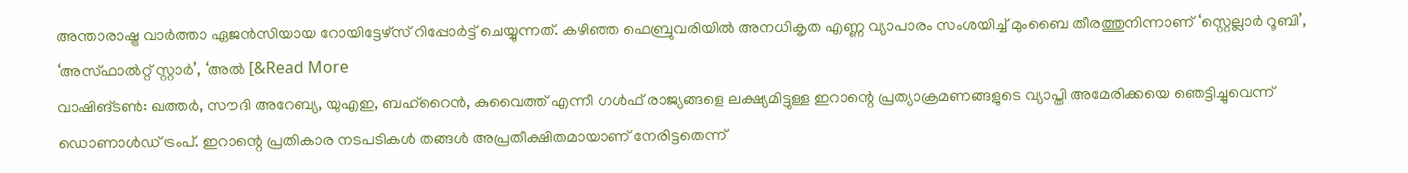അന്താരാഷ്ട്ര വാർത്താ ഏജൻസിയായ റോയിട്ടേഴ്സ് റിപ്പോർട്ട് ചെയ്യുന്നത്. കഴിഞ്ഞ ഫെബ്രുവരിയിൽ അനധികൃത എണ്ണ വ്യാപാരം സംശയിച്ച് മുംബൈ തീരത്തുനിന്നാണ് ‘സ്റ്റെല്ലാർ റൂബി’, ‘അസ്ഫാൽറ്റ് സ്റ്റാർ’, ‘അൽ [&Read More
വാഷിങ്ടൺ: ഖത്തർ, സൗദി അറേബ്യ, യുഎഇ, ബഹ്റൈൻ, കുവൈത്ത് എന്നീ ഗൾഫ് രാജ്യങ്ങളെ ലക്ഷ്യമിട്ടുള്ള ഇറാന്റെ പ്രത്യാക്രമണങ്ങളുടെ വ്യാപ്തി അമേരിക്കയെ ഞെട്ടിച്ചുവെന്ന് ഡൊണാൾഡ് ട്രംപ്. ഇറാന്റെ പ്രതികാര നടപടികൾ തങ്ങൾ അപ്രതീക്ഷിതമായാണ് നേരിട്ടതെന്ന്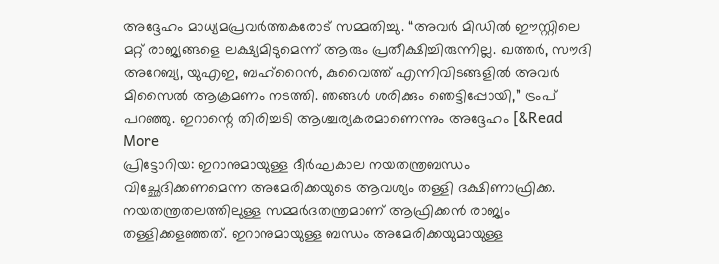അദ്ദേഹം മാധ്യമപ്രവർത്തകരോട് സമ്മതിച്ചു. “അവർ മിഡിൽ ഈസ്റ്റിലെ മറ്റ് രാജ്യങ്ങളെ ലക്ഷ്യമിടുമെന്ന് ആരും പ്രതീക്ഷിച്ചിരുന്നില്ല. ഖത്തർ, സൗദി അറേബ്യ, യുഎഇ, ബഹ്റൈൻ, കുവൈത്ത് എന്നിവിടങ്ങളിൽ അവർ മിസൈൽ ആക്രമണം നടത്തി. ഞങ്ങൾ ശരിക്കും ഞെട്ടിപ്പോയി,” ട്രംപ് പറഞ്ഞു. ഇറാന്റെ തിരിച്ചടി ആശ്ചര്യകരമാണെന്നും അദ്ദേഹം [&Read More
പ്രിട്ടോറിയ: ഇറാനുമായുള്ള ദീർഘകാല നയതന്ത്രബന്ധം വിച്ഛേദിക്കണമെന്ന അമേരിക്കയുടെ ആവശ്യം തള്ളി ദക്ഷിണാഫ്രിക്ക. നയതന്ത്രതലത്തിലുള്ള സമ്മർദതന്ത്രമാണ് ആഫ്രിക്കൻ രാജ്യം തള്ളിക്കളഞ്ഞത്. ഇറാനുമായുള്ള ബന്ധം അമേരിക്കയുമായുള്ള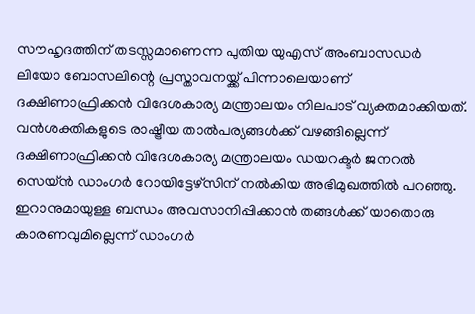സൗഹൃദത്തിന് തടസ്സമാണെന്ന പുതിയ യുഎസ് അംബാസഡർ ലിയോ ബോസലിന്റെ പ്രസ്താവനയ്ക്ക് പിന്നാലെയാണ് ദക്ഷിണാഫ്രിക്കൻ വിദേശകാര്യ മന്ത്രാലയം നിലപാട് വ്യക്തമാക്കിയത്. വൻശക്തികളുടെ രാഷ്ട്രീയ താൽപര്യങ്ങൾക്ക് വഴങ്ങില്ലെന്ന് ദക്ഷിണാഫ്രിക്കൻ വിദേശകാര്യ മന്ത്രാലയം ഡയറക്ടർ ജനറൽ സെയ്ൻ ഡാംഗർ റോയിട്ടേഴ്സിന് നൽകിയ അഭിമുഖത്തിൽ പറഞ്ഞു. ഇറാനുമായുള്ള ബന്ധം അവസാനിപ്പിക്കാൻ തങ്ങൾക്ക് യാതൊരു കാരണവുമില്ലെന്ന് ഡാംഗർ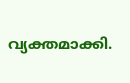വ്യക്തമാക്കി.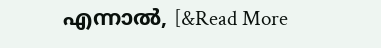എന്നാൽ, [&Read More